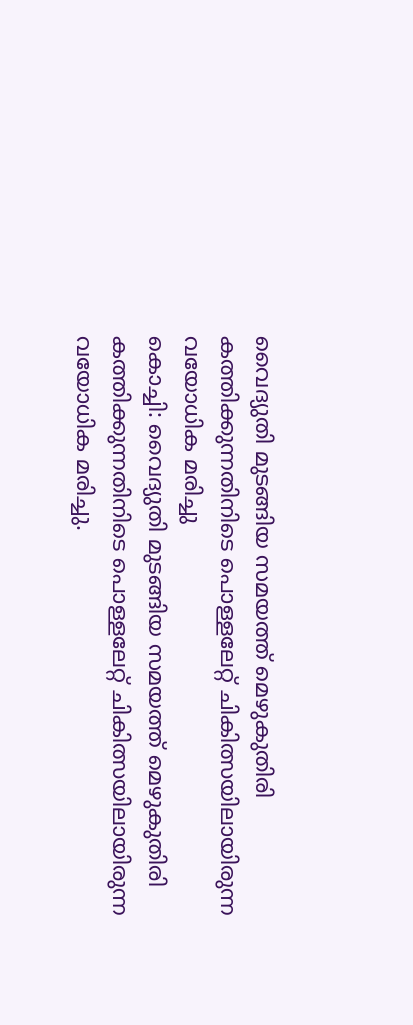വൈദ്യുതി മുടങ്ങിയ സമയത്ത് മെഴുകുതിരി കത്തിക്കുന്നതിനിടെ പൊള്ളലേറ്റ് ചികിത്സയിലായിരുന്ന വയോധിക മരിച്ചു
കൊച്ചി: വൈദ്യുതി മുടങ്ങിയ സമയത്ത് മെഴുകുതിരി കത്തിക്കുന്നതിനിടെ പൊള്ളലേറ്റ് ചികിത്സയിലായിരുന്ന വയോധിക മരിച്ചു.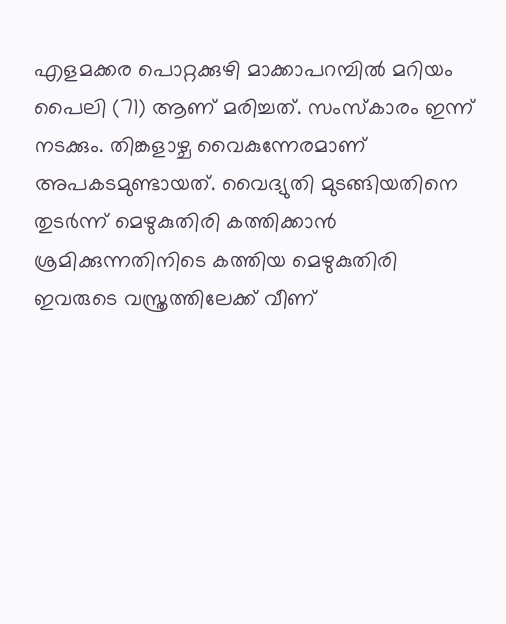എളമക്കര പൊറ്റക്കുഴി മാക്കാപറമ്പിൽ മറിയം പൈലി (71) ആണ് മരിച്ചത്. സംസ്കാരം ഇന്ന് നടക്കും. തിങ്കളാഴ്ച വൈകുന്നേരമാണ് അപകടമുണ്ടായത്. വൈദ്യുതി മുടങ്ങിയതിനെ തുടർന്ന് മെഴുകുതിരി കത്തിക്കാൻ ശ്രമിക്കുന്നതിനിടെ കത്തിയ മെഴുകുതിരി ഇവരുടെ വസ്ത്രത്തിലേക്ക് വീണ്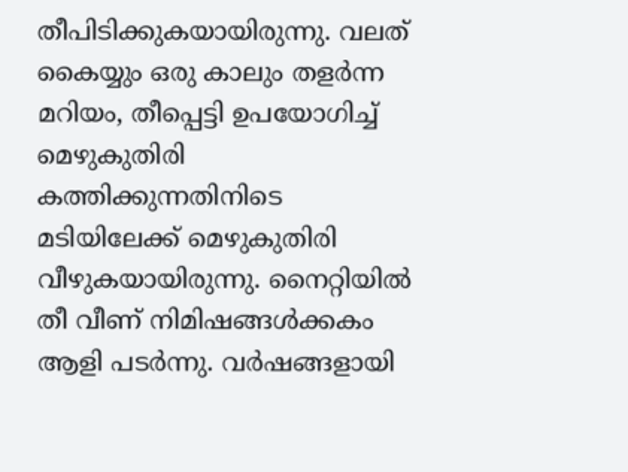തീപിടിക്കുകയായിരുന്നു. വലത് കൈയ്യും ഒരു കാലും തളർന്ന മറിയം, തീപ്പെട്ടി ഉപയോഗിച്ച് മെഴുകുതിരി കത്തിക്കുന്നതിനിടെ മടിയിലേക്ക് മെഴുകുതിരി വീഴുകയായിരുന്നു. നൈറ്റിയിൽ തീ വീണ് നിമിഷങ്ങൾക്കകം ആളി പടർന്നു. വർഷങ്ങളായി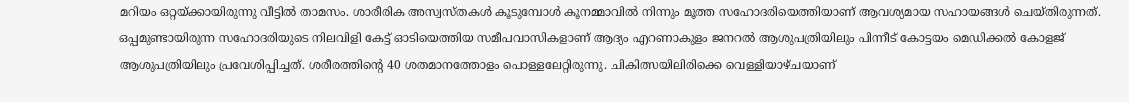മറിയം ഒറ്റയ്ക്കായിരുന്നു വീട്ടിൽ താമസം. ശാരീരിക അസ്വസ്തകൾ കൂടുമ്പോൾ കൂനമ്മാവിൽ നിന്നും മൂത്ത സഹോദരിയെത്തിയാണ് ആവശ്യമായ സഹായങ്ങൾ ചെയ്തിരുന്നത്.
ഒപ്പമുണ്ടായിരുന്ന സഹോദരിയുടെ നിലവിളി കേട്ട് ഓടിയെത്തിയ സമീപവാസികളാണ് ആദ്യം എറണാകുളം ജനറൽ ആശുപത്രിയിലും പിന്നീട് കോട്ടയം മെഡിക്കൽ കോളജ് ആശുപത്രിയിലും പ്രവേശിപ്പിച്ചത്. ശരീരത്തിന്റെ 40 ശതമാനത്തോളം പൊള്ളലേറ്റിരുന്നു. ചികിത്സയിലിരിക്കെ വെള്ളിയാഴ്ചയാണ്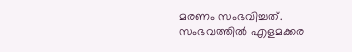മരണം സംഭവിച്ചത്. സംഭവത്തിൽ എളമക്കര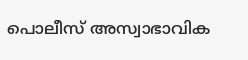പൊലീസ് അസ്വാഭാവിക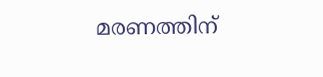മരണത്തിന്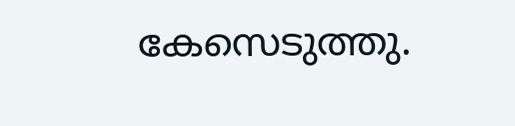കേസെടുത്തു.